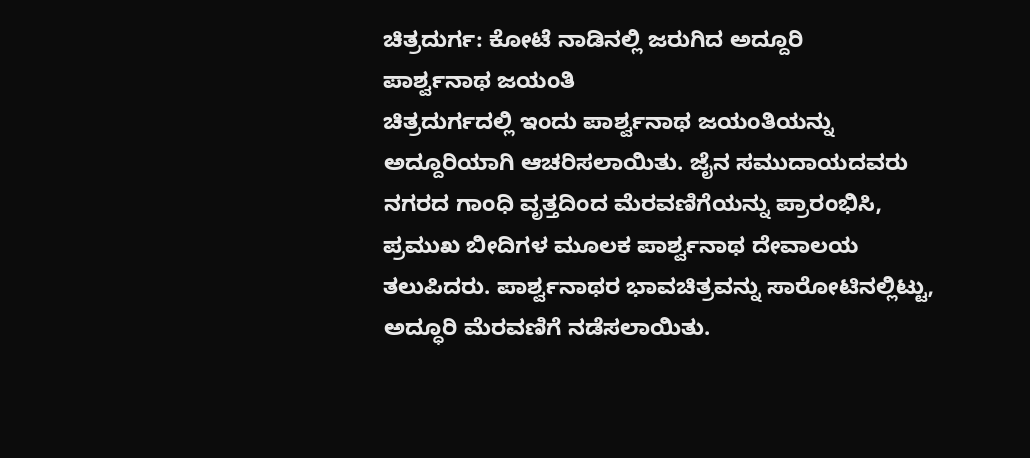ಚಿತ್ರದುರ್ಗ: ಕೋಟೆ ನಾಡಿನಲ್ಲಿ ಜರುಗಿದ ಅದ್ದೂರಿ
ಪಾರ್ಶ್ವನಾಥ ಜಯಂತಿ
ಚಿತ್ರದುರ್ಗದಲ್ಲಿ ಇಂದು ಪಾರ್ಶ್ವನಾಥ ಜಯಂತಿಯನ್ನು
ಅದ್ದೂರಿಯಾಗಿ ಆಚರಿಸಲಾಯಿತು. ಜೈನ ಸಮುದಾಯದವರು
ನಗರದ ಗಾಂಧಿ ವೃತ್ತದಿಂದ ಮೆರವಣಿಗೆಯನ್ನು ಪ್ರಾರಂಭಿಸಿ,
ಪ್ರಮುಖ ಬೀದಿಗಳ ಮೂಲಕ ಪಾರ್ಶ್ವನಾಥ ದೇವಾಲಯ
ತಲುಪಿದರು. ಪಾರ್ಶ್ವನಾಥರ ಭಾವಚಿತ್ರವನ್ನು ಸಾರೋಟಿನಲ್ಲಿಟ್ಟು,
ಅದ್ಧೂರಿ ಮೆರವಣಿಗೆ ನಡೆಸಲಾಯಿತು.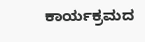ಕಾರ್ಯಕ್ರಮದ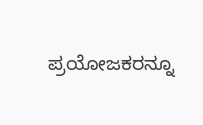ಪ್ರಯೋಜಕರನ್ನೂ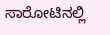ಸಾರೋಟಿನಲ್ಲಿ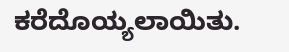ಕರೆದೊಯ್ಯಲಾಯಿತು.